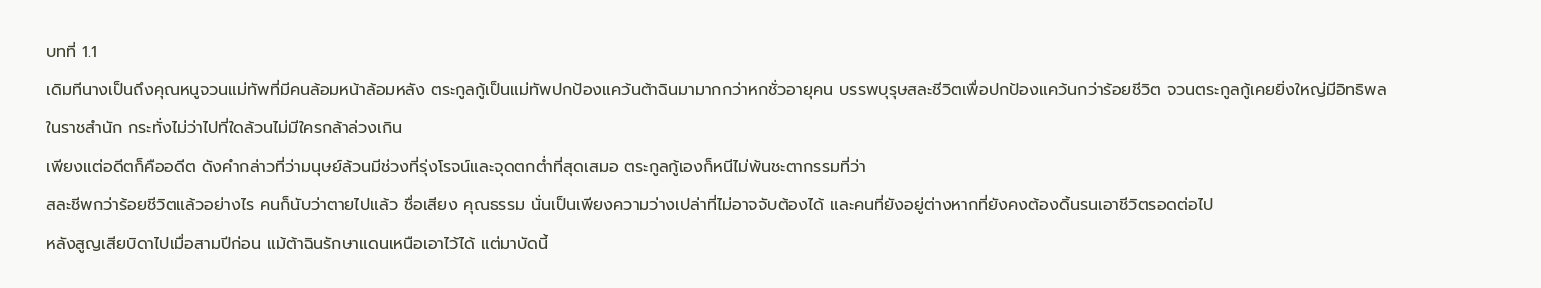บทที่ 1.1
เดิมทีนางเป็นถึงคุณหนูจวนแม่ทัพที่มีคนล้อมหน้าล้อมหลัง ตระกูลกู้เป็นแม่ทัพปกป้องแคว้นต้าฉินมามากกว่าหกชั่วอายุคน บรรพบุรุษสละชีวิตเพื่อปกป้องแคว้นกว่าร้อยชีวิต จวนตระกูลกู้เคยยิ่งใหญ่มีอิทธิพลในราชสำนัก กระทั่งไม่ว่าไปที่ใดล้วนไม่มีใครกล้าล่วงเกิน
เพียงแต่อดีตก็คืออดีต ดังคำกล่าวที่ว่ามนุษย์ล้วนมีช่วงที่รุ่งโรจน์และจุดตกต่ำที่สุดเสมอ ตระกูลกู้เองก็หนีไม่พ้นชะตากรรมที่ว่า
สละชีพกว่าร้อยชีวิตแล้วอย่างไร คนก็นับว่าตายไปแล้ว ชื่อเสียง คุณธรรม นั่นเป็นเพียงความว่างเปล่าที่ไม่อาจจับต้องได้ และคนที่ยังอยู่ต่างหากที่ยังคงต้องดิ้นรนเอาชีวิตรอดต่อไป
หลังสูญเสียบิดาไปเมื่อสามปีก่อน แม้ต้าฉินรักษาแดนเหนือเอาไว้ได้ แต่มาบัดนี้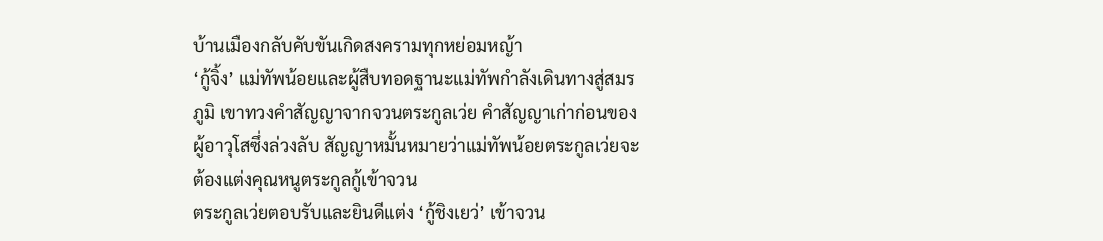บ้านเมืองกลับคับขันเกิดสงครามทุกหย่อมหญ้า
‘กู้จิ้ง’ แม่ทัพน้อยและผู้สืบทอดฐานะแม่ทัพกำลังเดินทางสู่สมรภูมิ เขาทวงคำสัญญาจากจวนตระกูลเว่ย คำสัญญาเก่าก่อนของผู้อาวุโสซึ่งล่วงลับ สัญญาหมั้นหมายว่าแม่ทัพน้อยตระกูลเว่ยจะต้องแต่งคุณหนูตระกูลกู้เข้าจวน
ตระกูลเว่ยตอบรับและยินดีแต่ง ‘กู้ชิงเยว่’ เข้าจวน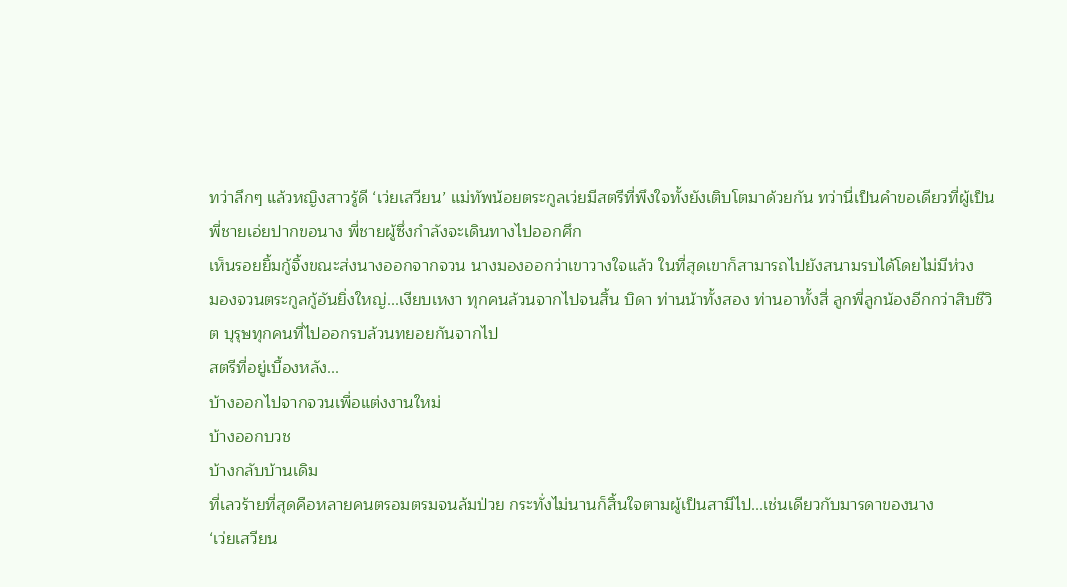ทว่าลึกๆ แล้วหญิงสาวรู้ดี ‘เว่ยเสวียน’ แม่ทัพน้อยตระกูลเว่ยมีสตรีที่พึงใจทั้งยังเติบโตมาด้วยกัน ทว่านี่เป็นคำขอเดียวที่ผู้เป็นพี่ชายเอ่ยปากขอนาง พี่ชายผู้ซึ่งกำลังจะเดินทางไปออกศึก
เห็นรอยยิ้มกู้จิ้งขณะส่งนางออกจากจวน นางมองออกว่าเขาวางใจแล้ว ในที่สุดเขาก็สามารถไปยังสนามรบได้โดยไม่มีห่วง
มองจวนตระกูลกู้อันยิ่งใหญ่...เงียบเหงา ทุกคนล้วนจากไปจนสิ้น บิดา ท่านน้าทั้งสอง ท่านอาทั้งสี่ ลูกพี่ลูกน้องอีกกว่าสิบชีวิต บุรุษทุกคนที่ไปออกรบล้วนทยอยกันจากไป
สตรีที่อยู่เบื้องหลัง...
บ้างออกไปจากจวนเพื่อแต่งงานใหม่
บ้างออกบวช
บ้างกลับบ้านเดิม
ที่เลวร้ายที่สุดคือหลายคนตรอมตรมจนล้มป่วย กระทั่งไม่นานก็สิ้นใจตามผู้เป็นสามีไป...เช่นเดียวกับมารดาของนาง
‘เว่ยเสวียน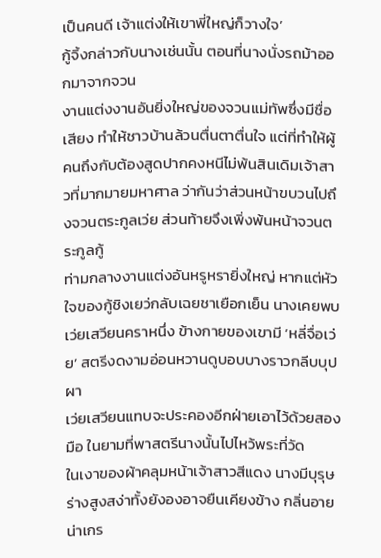เป็นคนดี เจ้าแต่งให้เขาพี่ใหญ่ก็วางใจ’
กู้จิ้งกล่าวกับนางเช่นนั้น ตอนที่นางนั่งรถม้าออกมาจากจวน
งานแต่งงานอันยิ่งใหญ่ของจวนแม่ทัพซึ่งมีชื่อเสียง ทำให้ชาวบ้านล้วนตื่นตาตื่นใจ แต่ที่ทำให้ผู้คนถึงกับต้องสูดปากคงหนีไม่พ้นสินเดิมเจ้าสาวที่มากมายมหาศาล ว่ากันว่าส่วนหน้าขบวนไปถึงจวนตระกูลเว่ย ส่วนท้ายจึงเพิ่งพ้นหน้าจวนตระกูลกู้
ท่ามกลางงานแต่งอันหรูหรายิ่งใหญ่ หากแต่หัวใจของกู้ชิงเยว่กลับเฉยชาเยือกเย็น นางเคยพบเว่ยเสวียนคราหนึ่ง ข้างกายของเขามี ‘หลี่จื่อเว่ย’ สตรีงดงามอ่อนหวานดูบอบบางราวกลีบบุปผา
เว่ยเสวียนแทบจะประคองอีกฝ่ายเอาไว้ด้วยสองมือ ในยามที่พาสตรีนางนั้นไปไหว้พระที่วัด
ในเงาของผ้าคลุมหน้าเจ้าสาวสีแดง นางมีบุรุษร่างสูงสง่าทั้งยังองอาจยืนเคียงข้าง กลิ่นอายน่าเกร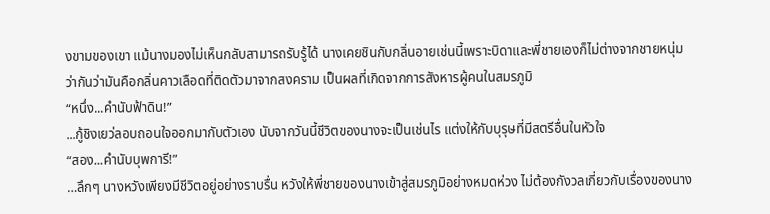งขามของเขา แม้นางมองไม่เห็นกลับสามารถรับรู้ได้ นางเคยชินกับกลิ่นอายเช่นนี้เพราะบิดาและพี่ชายเองก็ไม่ต่างจากชายหนุ่ม
ว่ากันว่ามันคือกลิ่นคาวเลือดที่ติดตัวมาจากสงคราม เป็นผลที่เกิดจากการสังหารผู้คนในสมรภูมิ
“หนึ่ง...คำนับฟ้าดิน!”
...กู้ชิงเยว่ลอบถอนใจออกมากับตัวเอง นับจากวันนี้ชีวิตของนางจะเป็นเช่นไร แต่งให้กับบุรุษที่มีสตรีอื่นในหัวใจ
“สอง...คำนับบุพการี!”
…ลึกๆ นางหวังเพียงมีชีวิตอยู่อย่างราบรื่น หวังให้พี่ชายของนางเข้าสู่สมรภูมิอย่างหมดห่วง ไม่ต้องกังวลเกี่ยวกับเรื่องของนาง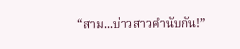“สาม...บ่าวสาวคำนับกัน!”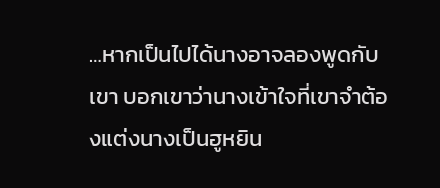…หากเป็นไปได้นางอาจลองพูดกับเขา บอกเขาว่านางเข้าใจที่เขาจำต้องแต่งนางเป็นฮูหยิน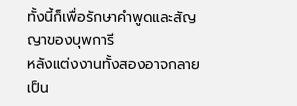ทั้งนี้ก็เพื่อรักษาคำพูดและสัญญาของบุพการี
หลังแต่งงานทั้งสองอาจกลายเป็น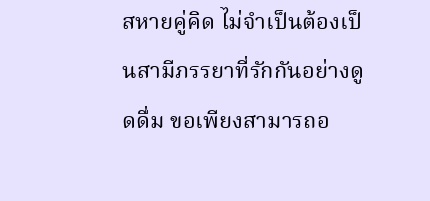สหายคู่คิด ไม่จำเป็นต้องเป็นสามีภรรยาที่รักกันอย่างดูดดื่ม ขอเพียงสามารถอ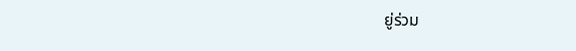ยู่ร่วม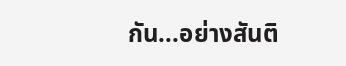กัน...อย่างสันติ